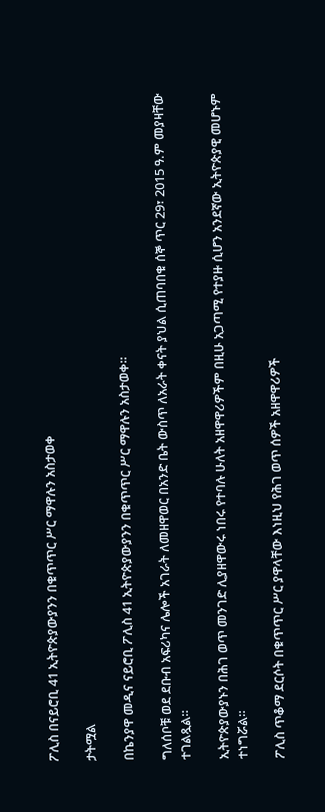ፖሊስ በናይሮቢ 41 ኢትዮጵያውያንን በቁጥጥር ሥር ማዋሉን አስታወቀ

ታትሟል

በኬንያዋ መዲና ናይሮቢ ፖሊስ 41 ኢትዮጵያውያንን በቁጥጥር ሥር ማዋሉን አስታወቀ።

ግለሰቦቹ ወደ ደቡብ አፍሪካና ሌሎች አገራት ለመዘዋወር በአንድ ቤት ውስጥ ለአራት ቀናት ያህል ሲጠባበቁ ሰኞ ጥር 29፣ 2015 ዓ.ም መያዛቸው ተገልጿል።

ኢትዮጵያውያኑን በሕገ ወጥ መንገድ ሊያዘዋውሩ ነበሩ የተባሉ ሁለት አዘዋዋሪዎችም በዚሁ አጋጣሚ የተያዙ ሲሆን አንደኛው ኢትዮጵያዊ መሆኑም ተነግሯል።

ፖሊስ ጥቆማ ደርሶት በቁጥጥር ሥር ያዋላቸው እነዚህ የሕገ ወጥ ሰዎች አዘዋዋሪዎች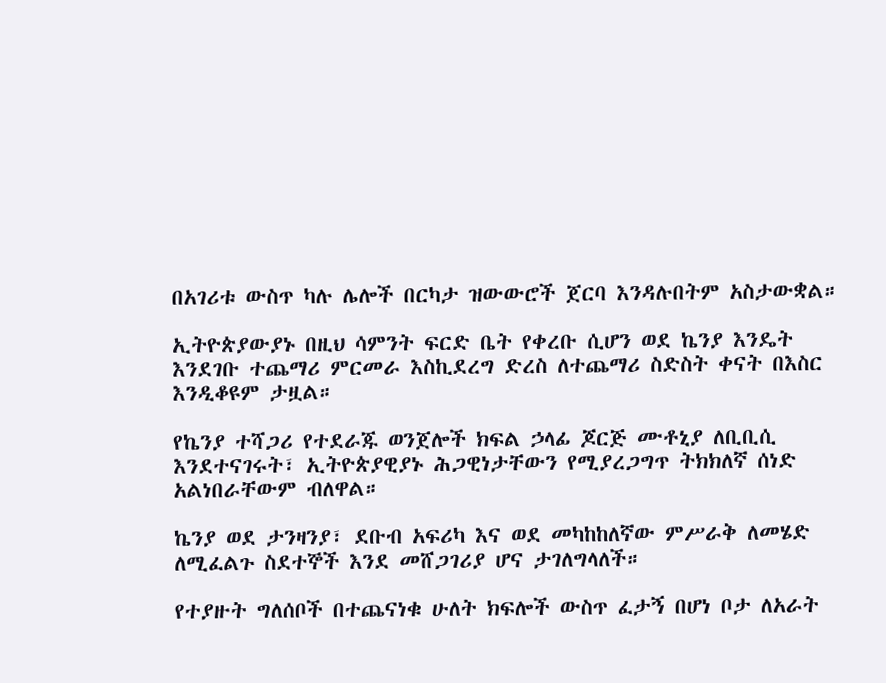በአገሪቱ ውስጥ ካሉ ሌሎች በርካታ ዝውውሮች ጀርባ እንዳሉበትም አስታውቋል።

ኢትዮጵያውያኑ በዚህ ሳምንት ፍርድ ቤት የቀረቡ ሲሆን ወደ ኬንያ እንዴት እንደገቡ ተጨማሪ ምርመራ እስኪደረግ ድረስ ለተጨማሪ ስድስት ቀናት በእስር እንዲቆዩም ታዟል።

የኬንያ ተሻጋሪ የተደራጁ ወንጀሎች ክፍል ኃላፊ ጆርጅ ሙቶኒያ ለቢቢሲ እንደተናገሩት፣ ኢትዮጵያዊያኑ ሕጋዊነታቸውን የሚያረጋግጥ ትክክለኛ ሰነድ አልነበራቸውም ብለዋል።

ኬንያ ወደ ታንዛንያ፣ ደቡብ አፍሪካ እና ወደ መካከከለኛው ምሥራቅ ለመሄድ ለሚፈልጉ ስደተኞች እንደ መሸጋገሪያ ሆና ታገለግላለች።

የተያዙት ግለሰቦች በተጨናነቁ ሁለት ክፍሎች ውስጥ ፈታኝ በሆነ ቦታ ለአራት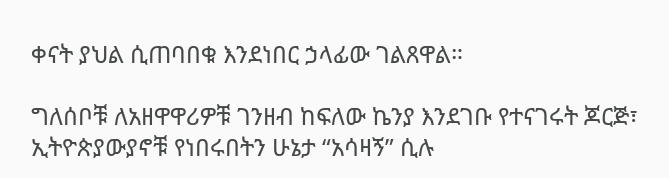ቀናት ያህል ሲጠባበቁ እንደነበር ኃላፊው ገልጸዋል።

ግለሰቦቹ ለአዘዋዋሪዎቹ ገንዘብ ከፍለው ኬንያ እንደገቡ የተናገሩት ጆርጅ፣ ኢትዮጵያውያኖቹ የነበሩበትን ሁኔታ “አሳዛኝ” ሲሉ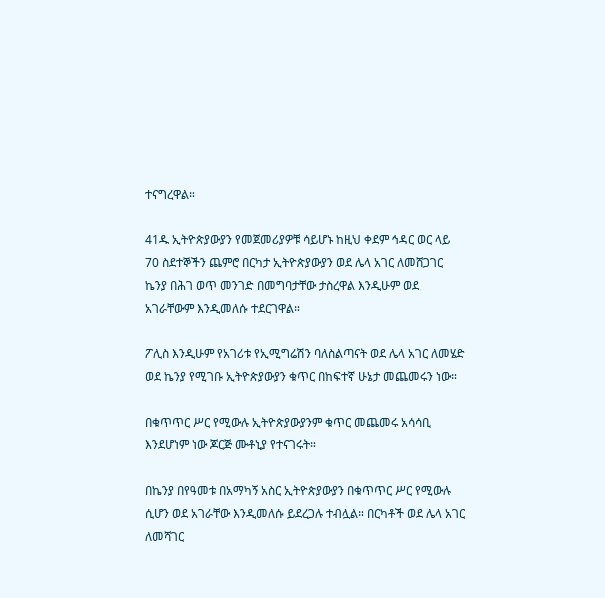ተናግረዋል።

41ዱ ኢትዮጵያውያን የመጀመሪያዎቹ ሳይሆኑ ከዚህ ቀደም ኅዳር ወር ላይ 70 ስደተኞችን ጨምሮ በርካታ ኢትዮጵያውያን ወደ ሌላ አገር ለመሸጋገር ኬንያ በሕገ ወጥ መንገድ በመግባታቸው ታስረዋል እንዲሁም ወደ አገራቸውም እንዲመለሱ ተደርገዋል።

ፖሊስ እንዲሁም የአገሪቱ የኢሚግሬሽን ባለስልጣናት ወደ ሌላ አገር ለመሄድ ወደ ኬንያ የሚገቡ ኢትዮጵያውያን ቁጥር በከፍተኛ ሁኔታ መጨመሩን ነው።

በቁጥጥር ሥር የሚውሉ ኢትዮጵያውያንም ቁጥር መጨመሩ አሳሳቢ እንደሆነም ነው ጆርጅ ሙቶኒያ የተናገሩት።

በኬንያ በየዓመቱ በአማካኝ አስር ኢትዮጵያውያን በቁጥጥር ሥር የሚውሉ ሲሆን ወደ አገራቸው እንዲመለሱ ይደረጋሉ ተብሏል። በርካቶች ወደ ሌላ አገር ለመሻገር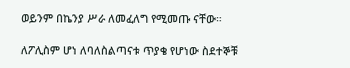ወይንም በኬንያ ሥራ ለመፈለግ የሚመጡ ናቸው።

ለፖሊስም ሆነ ለባለስልጣናቱ ጥያቄ የሆነው ስደተኞቹ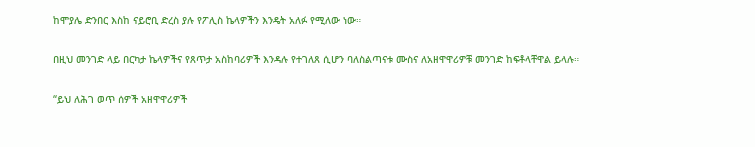ከሞያሌ ድንበር እስከ ናይሮቢ ድረስ ያሉ የፖሊስ ኬላዎችን እንዴት አለፉ የሚለው ነው።

በዚህ መንገድ ላይ በርካታ ኬላዎችና የጸጥታ አስከባሪዎች እንዳሉ የተገለጸ ሲሆን ባለስልጣናቱ ሙስና ለአዘዋዋሪዎቹ መንገድ ከፍቶላቸዋል ይላሉ።

“ይህ ለሕገ ወጥ ሰዎች አዘዋዋሪዎች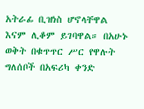አትራፊ ቢዝነስ ሆኖላቸዋል እናም ሊቆም ይገባዋል። በአሁኑ ወቅት በቁጥጥር ሥር የዋሉት ግለሰቦች በአፍሪካ ቀንድ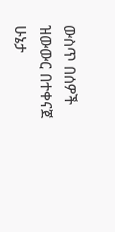ውስጥ በሰዎች ዝውውር በተቀናጀ ሁኔታ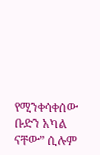የሚንቀሳቀሰው ቡድን አካል ናቸው” ሲሉም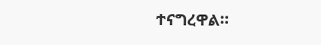ተናግረዋል።